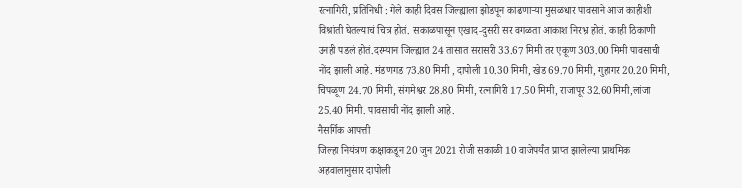रत्नागिरी, प्रतिनिधी : गेले काही दिवस जिल्ह्याला झोडपून काढणाऱ्या मुसळधार पावसाने आज काहीशी विश्रांती घेतल्याचं चित्र होतं. सकाळपासून एखाद-दुसरी सर वगळता आकाश निरभ्र होतं. काही ठिकाणी उनही पडलं होतं.दरम्यान जिल्ह्यात 24 तासात सरासरी 33.67 मिमी तर एकूण 303.00 मिमी पावसाची नोंद झाली आहे. मंडणगड 73.80 मिमी , दापोली 10.30 मिमी, खेड 69.70 मिमी, गुहागर 20.20 मिमी, चिपळूण 24.70 मिमी, संगमेश्वर 28.80 मिमी, रत्नागिरी 17.50 मिमी, राजापूर 32.60मिमी,लांजा 25.40 मिमी. पावसाची नोंद झाली आहे.
नैसर्गिक आपत्ती
जिल्हा नियंत्रण कक्षाकडून 20 जुन 2021 रोजी सकाळी 10 वाजेपर्यंत प्राप्त झालेल्या प्राथमिक अहवालानुसार दापोली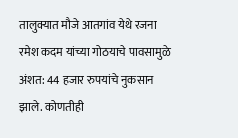तालुक्यात मौजे आतगांव येथे रजना रमेश कदम यांच्या गोठयाचे पावसामुळे अंशत: 44 हजार रुपयांचे नुकसान झाले. कोणतीही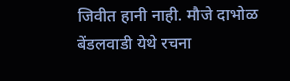जिवीत हानी नाही. मौजे दाभोळ बेंडलवाडी येथे रचना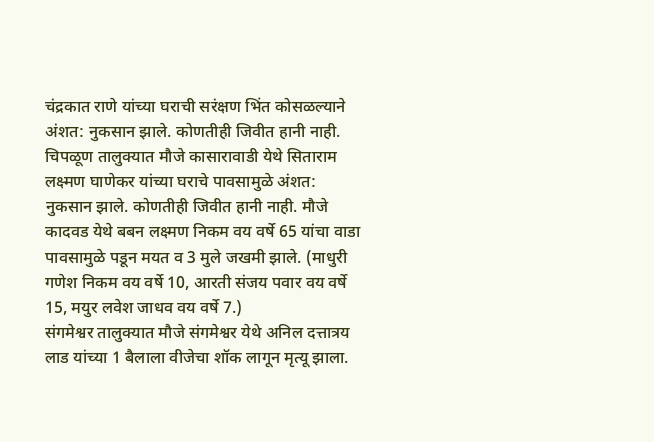चंद्रकात राणे यांच्या घराची सरंक्षण भिंत कोसळल्याने अंशत: नुकसान झाले. कोणतीही जिवीत हानी नाही.
चिपळूण तालुक्यात मौजे कासारावाडी येथे सिताराम लक्ष्मण घाणेकर यांच्या घराचे पावसामुळे अंशत: नुकसान झाले. कोणतीही जिवीत हानी नाही. मौजे कादवड येथे बबन लक्ष्मण निकम वय वर्षे 65 यांचा वाडा पावसामुळे पडून मयत व 3 मुले जखमी झाले. (माधुरी गणेश निकम वय वर्षे 10, आरती संजय पवार वय वर्षे 15, मयुर लवेश जाधव वय वर्षे 7.)
संगमेश्वर तालुक्यात मौजे संगमेश्वर येथे अनिल दत्तात्रय लाड यांच्या 1 बैलाला वीजेचा शॉक लागून मृत्यू झाला.